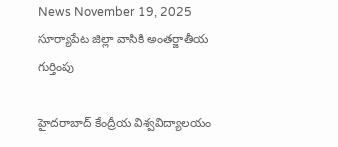News November 19, 2025
సూర్యాపేట జిల్లా వాసికి అంతర్జాతీయ గుర్తింపు

హైదరాబాద్ కేంద్రీయ విశ్వవిద్యాలయం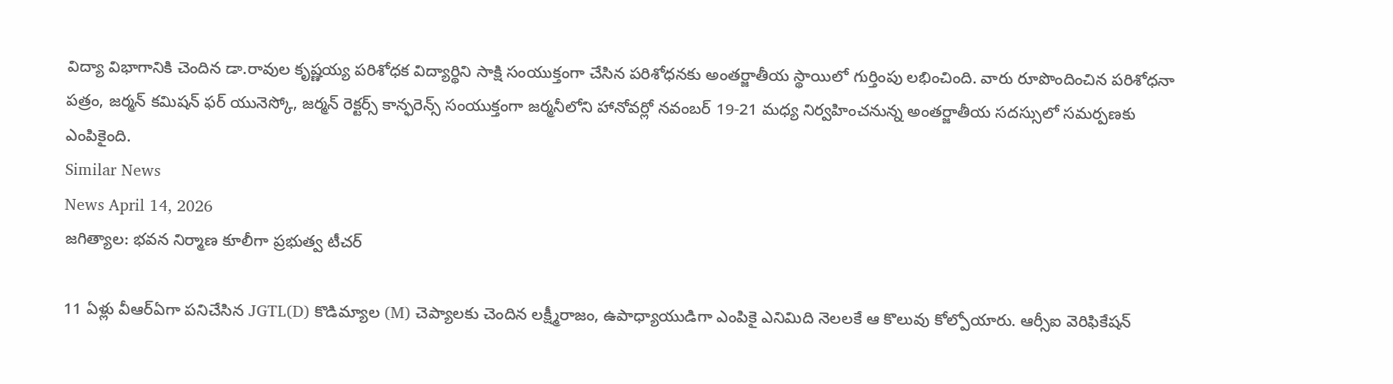విద్యా విభాగానికి చెందిన డా.రావుల కృష్ణయ్య పరిశోధక విద్యార్థిని సాక్షి సంయుక్తంగా చేసిన పరిశోధనకు అంతర్జాతీయ స్థాయిలో గుర్తింపు లభించింది. వారు రూపొందించిన పరిశోధనా పత్రం, జర్మన్ కమిషన్ ఫర్ యునెస్కో, జర్మన్ రెక్టర్స్ కాన్ఫరెన్స్ సంయుక్తంగా జర్మనీలోని హానోవర్లో నవంబర్ 19-21 మధ్య నిర్వహించనున్న అంతర్జాతీయ సదస్సులో సమర్పణకు ఎంపికైంది.
Similar News
News April 14, 2026
జగిత్యాల: భవన నిర్మాణ కూలీగా ప్రభుత్వ టీచర్

11 ఏళ్లు వీఆర్ఏగా పనిచేసిన JGTL(D) కొడిమ్యాల (M) చెప్యాలకు చెందిన లక్ష్మీరాజం, ఉపాధ్యాయుడిగా ఎంపికై ఎనిమిది నెలలకే ఆ కొలువు కోల్పోయారు. ఆర్సీఐ వెరిఫికేషన్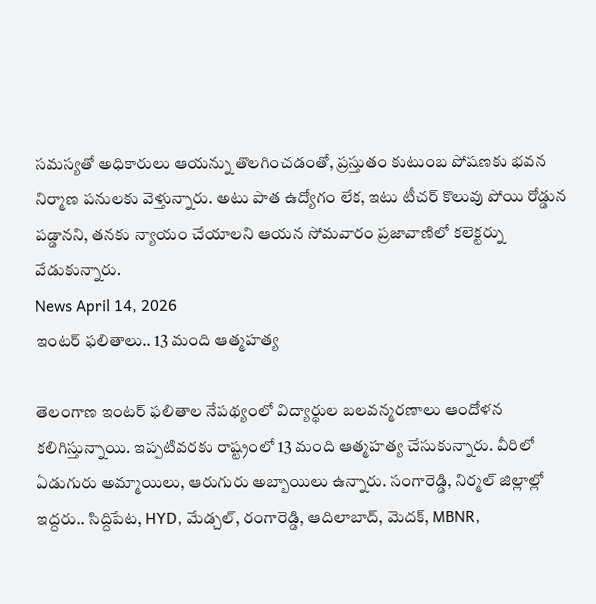సమస్యతో అధికారులు ఆయన్ను తొలగించడంతో, ప్రస్తుతం కుటుంబ పోషణకు భవన నిర్మాణ పనులకు వెళ్తున్నారు. అటు పాత ఉద్యోగం లేక, ఇటు టీచర్ కొలువు పోయి రోడ్డున పడ్డానని, తనకు న్యాయం చేయాలని ఆయన సోమవారం ప్రజావాణిలో కలెక్టర్ను వేడుకున్నారు.
News April 14, 2026
ఇంటర్ ఫలితాలు.. 13 మంది ఆత్మహత్య

తెలంగాణ ఇంటర్ ఫలితాల నేపథ్యంలో విద్యార్థుల బలవన్మరణాలు ఆందోళన కలిగిస్తున్నాయి. ఇప్పటివరకు రాష్ట్రంలో 13 మంది ఆత్మహత్య చేసుకున్నారు. వీరిలో ఏడుగురు అమ్మాయిలు, ఆరుగురు అబ్బాయిలు ఉన్నారు. సంగారెడ్డి, నిర్మల్ జిల్లాల్లో ఇద్దరు.. సిద్దిపేట, HYD, మేడ్చల్, రంగారెడ్డి, ఆదిలాబాద్, మెదక్, MBNR,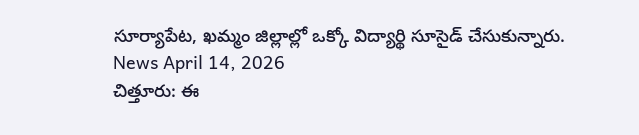సూర్యాపేట, ఖమ్మం జిల్లాల్లో ఒక్కో విద్యార్థి సూసైడ్ చేసుకున్నారు.
News April 14, 2026
చిత్తూరు: ఈ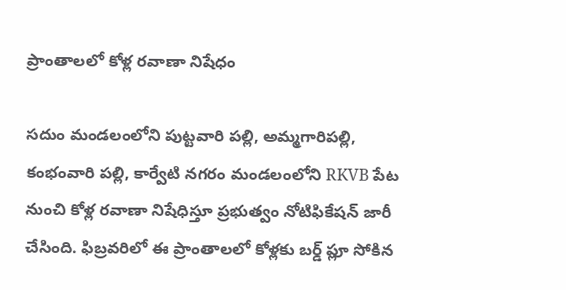ప్రాంతాలలో కోళ్ల రవాణా నిషేధం

సదుం మండలంలోని పుట్టవారి పల్లి, అమ్మగారిపల్లి, కంభంవారి పల్లి, కార్వేటి నగరం మండలంలోని RKVB పేట నుంచి కోళ్ల రవాణా నిషేధిస్తూ ప్రభుత్వం నోటిఫికేషన్ జారీ చేసింది. ఫిబ్రవరిలో ఈ ప్రాంతాలలో కోళ్లకు బర్డ్ ప్లూ సోకిన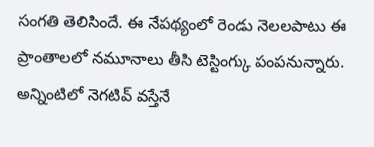సంగతి తెలిసిందే. ఈ నేపథ్యంలో రెండు నెలలపాటు ఈ ప్రాంతాలలో నమూనాలు తీసి టెస్టింగ్కు పంపనున్నారు. అన్నింటిలో నెగటివ్ వస్తేనే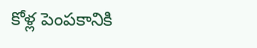కోళ్ల పెంపకానికి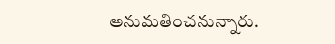అనుమతించనున్నారు.